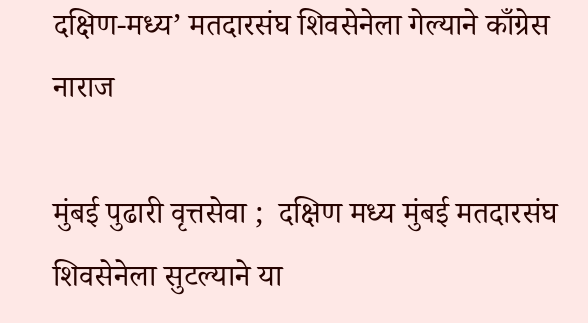दक्षिण-मध्य’ मतदारसंघ शिवसेनेला गेल्याने काँग्रेस नाराज

मुंबई पुढारी वृत्तसेवा ;  दक्षिण मध्य मुंबई मतदारसंघ शिवसेनेला सुटल्याने या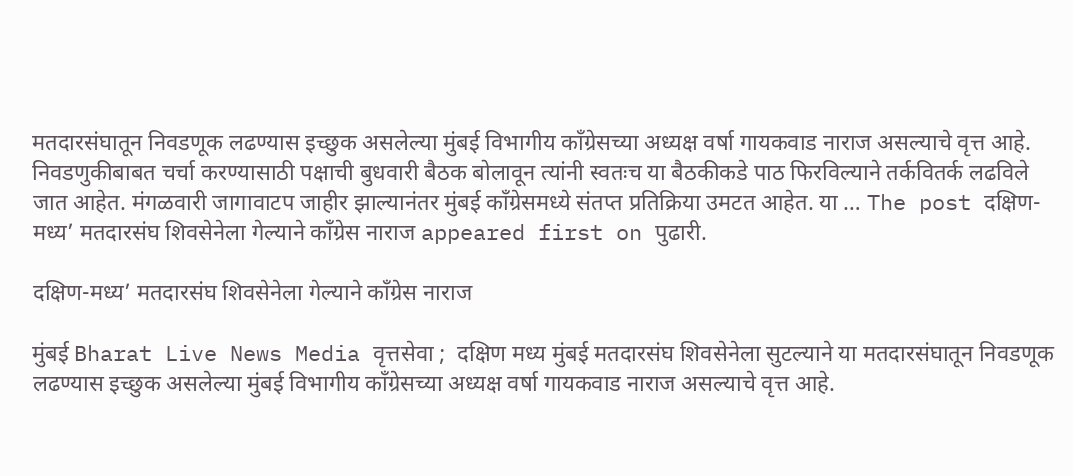मतदारसंघातून निवडणूक लढण्यास इच्छुक असलेल्या मुंबई विभागीय काँग्रेसच्या अध्यक्ष वर्षा गायकवाड नाराज असल्याचे वृत्त आहे. निवडणुकीबाबत चर्चा करण्यासाठी पक्षाची बुधवारी बैठक बोलावून त्यांनी स्वतःच या बैठकीकडे पाठ फिरविल्याने तर्कवितर्क लढविले जात आहेत. मंगळवारी जागावाटप जाहीर झाल्यानंतर मुंबई काँग्रेसमध्ये संतप्त प्रतिक्रिया उमटत आहेत. या … The post दक्षिण-मध्य’ मतदारसंघ शिवसेनेला गेल्याने काँग्रेस नाराज appeared first on पुढारी.

दक्षिण-मध्य’ मतदारसंघ शिवसेनेला गेल्याने काँग्रेस नाराज

मुंबई Bharat Live News Media वृत्तसेवा ;  दक्षिण मध्य मुंबई मतदारसंघ शिवसेनेला सुटल्याने या मतदारसंघातून निवडणूक लढण्यास इच्छुक असलेल्या मुंबई विभागीय काँग्रेसच्या अध्यक्ष वर्षा गायकवाड नाराज असल्याचे वृत्त आहे.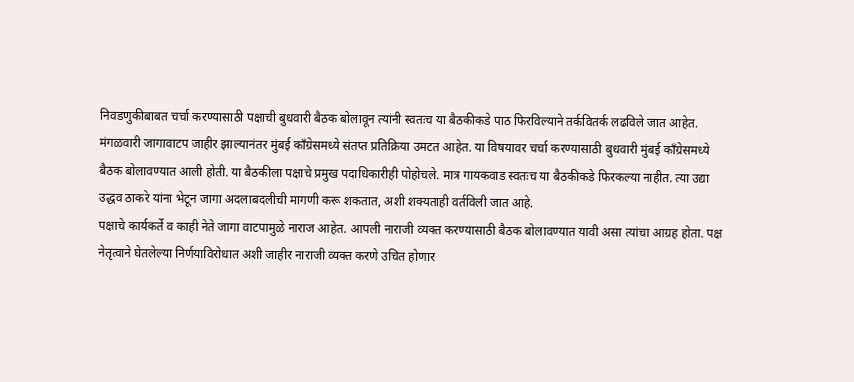निवडणुकीबाबत चर्चा करण्यासाठी पक्षाची बुधवारी बैठक बोलावून त्यांनी स्वतःच या बैठकीकडे पाठ फिरविल्याने तर्कवितर्क लढविले जात आहेत.
मंगळवारी जागावाटप जाहीर झाल्यानंतर मुंबई काँग्रेसमध्ये संतप्त प्रतिक्रिया उमटत आहेत. या विषयावर चर्चा करण्यासाठी बुधवारी मुंबई काँग्रेसमध्ये बैठक बोलावण्यात आली होती. या बैठकीला पक्षाचे प्रमुख पदाधिकारीही पोहोचले. मात्र गायकवाड स्वतःच या बैठकीकडे फिरकल्या नाहीत. त्या उद्या उद्धव ठाकरे यांना भेटून जागा अदलाबदलीची मागणी करू शकतात, अशी शक्यताही वर्तविली जात आहे.
पक्षाचे कार्यकर्ते व काही नेते जागा वाटपामुळे नाराज आहेत. आपली नाराजी व्यक्त करण्यासाठी बैठक बोलावण्यात यावी असा त्यांचा आग्रह होता. पक्ष नेतृत्वाने घेतलेल्या निर्णयाविरोधात अशी जाहीर नाराजी व्यक्त करणे उचित होणार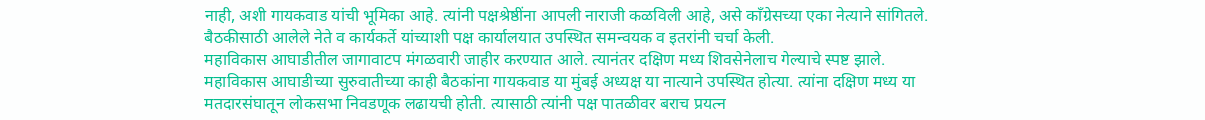नाही, अशी गायकवाड यांची भूमिका आहे. त्यांनी पक्षश्रेष्ठींना आपली नाराजी कळविली आहे, असे काँग्रेसच्या एका नेत्याने सांगितले. बैठकीसाठी आलेले नेते व कार्यकर्ते यांच्याशी पक्ष कार्यालयात उपस्थित समन्वयक व इतरांनी चर्चा केली.
महाविकास आघाडीतील जागावाटप मंगळवारी जाहीर करण्यात आले. त्यानंतर दक्षिण मध्य शिवसेनेलाच गेल्याचे स्पष्ट झाले.
महाविकास आघाडीच्या सुरुवातीच्या काही बैठकांना गायकवाड या मुंबई अध्यक्ष या नात्याने उपस्थित होत्या. त्यांना दक्षिण मध्य या मतदारसंघातून लोकसभा निवडणूक लढायची होती. त्यासाठी त्यांनी पक्ष पातळीवर बराच प्रयत्न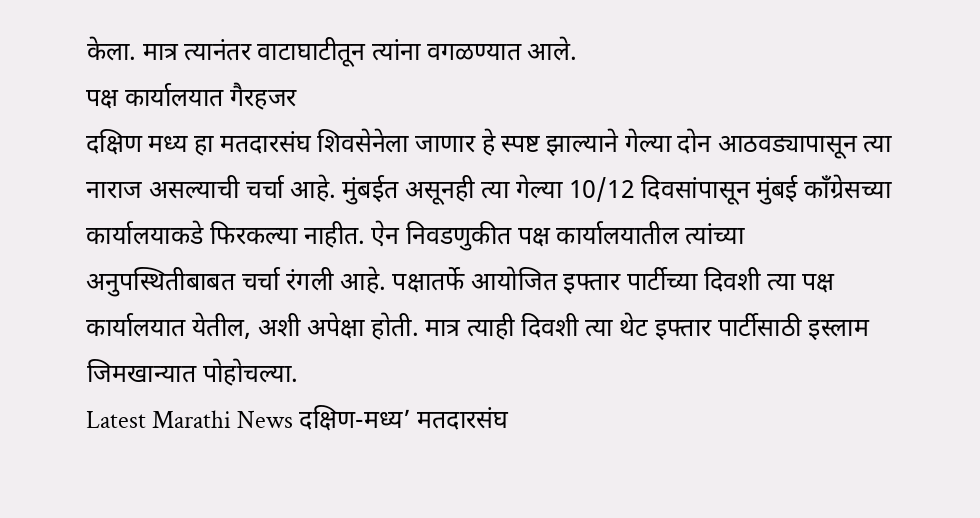केला. मात्र त्यानंतर वाटाघाटीतून त्यांना वगळण्यात आले.
पक्ष कार्यालयात गैरहजर
दक्षिण मध्य हा मतदारसंघ शिवसेनेला जाणार हे स्पष्ट झाल्याने गेल्या दोन आठवड्यापासून त्या नाराज असल्याची चर्चा आहे. मुंबईत असूनही त्या गेल्या 10/12 दिवसांपासून मुंबई काँग्रेसच्या कार्यालयाकडे फिरकल्या नाहीत. ऐन निवडणुकीत पक्ष कार्यालयातील त्यांच्या अनुपस्थितीबाबत चर्चा रंगली आहे. पक्षातर्फे आयोजित इफ्तार पार्टीच्या दिवशी त्या पक्ष कार्यालयात येतील, अशी अपेक्षा होती. मात्र त्याही दिवशी त्या थेट इफ्तार पार्टीसाठी इस्लाम जिमखान्यात पोहोचल्या.
Latest Marathi News दक्षिण-मध्य’ मतदारसंघ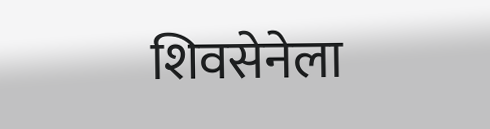शिवसेनेला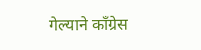गेल्याने काँग्रेस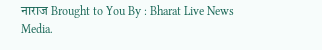नाराज Brought to You By : Bharat Live News Media.